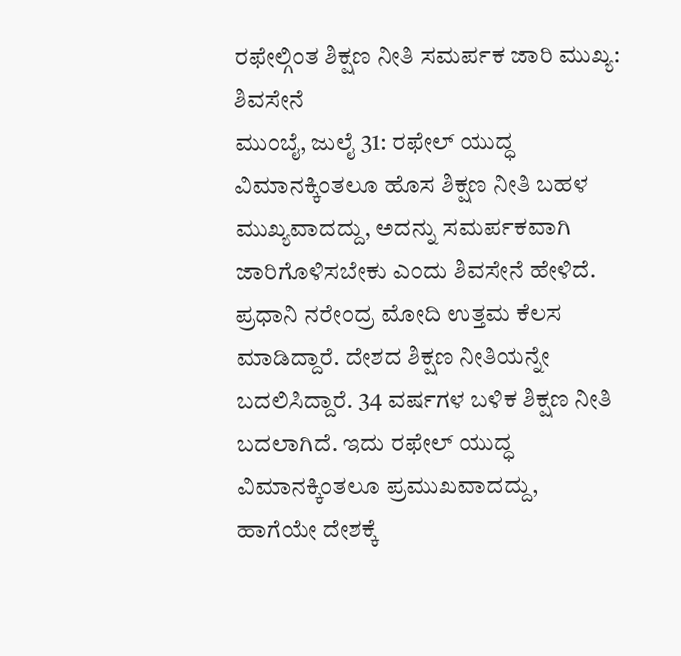ರಫೇಲ್ಗಿಂತ ಶಿಕ್ಷಣ ನೀತಿ ಸಮರ್ಪಕ ಜಾರಿ ಮುಖ್ಯ: ಶಿವಸೇನೆ
ಮುಂಬೈ, ಜುಲೈ 31: ರಫೇಲ್ ಯುದ್ಧ ವಿಮಾನಕ್ಕಿಂತಲೂ ಹೊಸ ಶಿಕ್ಷಣ ನೀತಿ ಬಹಳ ಮುಖ್ಯವಾದದ್ದು, ಅದನ್ನು ಸಮರ್ಪಕವಾಗಿ ಜಾರಿಗೊಳಿಸಬೇಕು ಎಂದು ಶಿವಸೇನೆ ಹೇಳಿದೆ.
ಪ್ರಧಾನಿ ನರೇಂದ್ರ ಮೋದಿ ಉತ್ತಮ ಕೆಲಸ ಮಾಡಿದ್ದಾರೆ. ದೇಶದ ಶಿಕ್ಷಣ ನೀತಿಯನ್ನೇ ಬದಲಿಸಿದ್ದಾರೆ. 34 ವರ್ಷಗಳ ಬಳಿಕ ಶಿಕ್ಷಣ ನೀತಿ ಬದಲಾಗಿದೆ. ಇದು ರಫೇಲ್ ಯುದ್ಧ ವಿಮಾನಕ್ಕಿಂತಲೂ ಪ್ರಮುಖವಾದದ್ದು, ಹಾಗೆಯೇ ದೇಶಕ್ಕೆ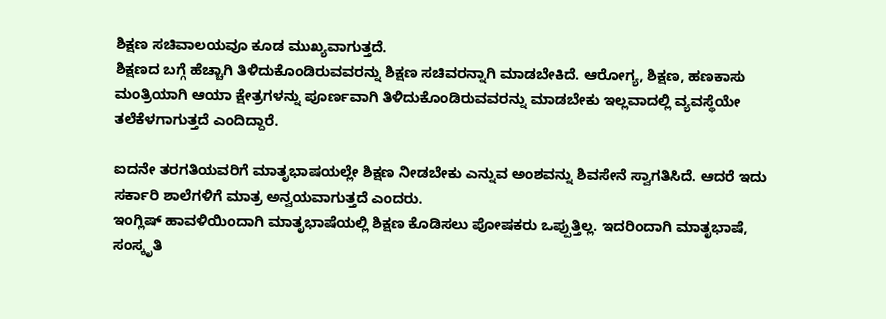ಶಿಕ್ಷಣ ಸಚಿವಾಲಯವೂ ಕೂಡ ಮುಖ್ಯವಾಗುತ್ತದೆ.
ಶಿಕ್ಷಣದ ಬಗ್ಗೆ ಹೆಚ್ಚಾಗಿ ತಿಳಿದುಕೊಂಡಿರುವವರನ್ನು ಶಿಕ್ಷಣ ಸಚಿವರನ್ನಾಗಿ ಮಾಡಬೇಕಿದೆ. ಆರೋಗ್ಯ, ಶಿಕ್ಷಣ, ಹಣಕಾಸು ಮಂತ್ರಿಯಾಗಿ ಆಯಾ ಕ್ಷೇತ್ರಗಳನ್ನು ಪೂರ್ಣವಾಗಿ ತಿಳಿದುಕೊಂಡಿರುವವರನ್ನು ಮಾಡಬೇಕು ಇಲ್ಲವಾದಲ್ಲಿ ವ್ಯವಸ್ಥೆಯೇ ತಲೆಕೆಳಗಾಗುತ್ತದೆ ಎಂದಿದ್ದಾರೆ.

ಐದನೇ ತರಗತಿಯವರಿಗೆ ಮಾತೃಭಾಷಯಲ್ಲೇ ಶಿಕ್ಷಣ ನೀಡಬೇಕು ಎನ್ನುವ ಅಂಶವನ್ನು ಶಿವಸೇನೆ ಸ್ವಾಗತಿಸಿದೆ. ಆದರೆ ಇದು ಸರ್ಕಾರಿ ಶಾಲೆಗಳಿಗೆ ಮಾತ್ರ ಅನ್ವಯವಾಗುತ್ತದೆ ಎಂದರು.
ಇಂಗ್ಲಿಷ್ ಹಾವಳಿಯಿಂದಾಗಿ ಮಾತೃಭಾಷೆಯಲ್ಲಿ ಶಿಕ್ಷಣ ಕೊಡಿಸಲು ಪೋಷಕರು ಒಪ್ಪುತ್ತಿಲ್ಲ. ಇದರಿಂದಾಗಿ ಮಾತೃಭಾಷೆ, ಸಂಸ್ಕೃತಿ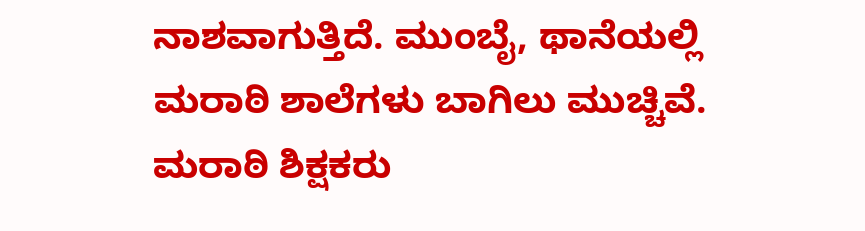ನಾಶವಾಗುತ್ತಿದೆ. ಮುಂಬೈ, ಥಾನೆಯಲ್ಲಿ ಮರಾಠಿ ಶಾಲೆಗಳು ಬಾಗಿಲು ಮುಚ್ಚಿವೆ. ಮರಾಠಿ ಶಿಕ್ಷಕರು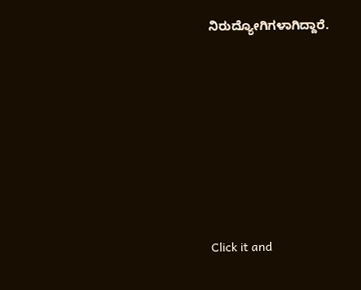ನಿರುದ್ಯೋಗಿಗಳಾಗಿದ್ದಾರೆ.












Click it and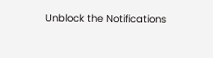Unblock the Notifications